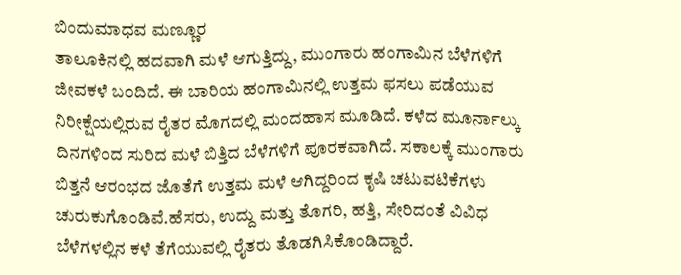ಬಿಂದುಮಾಧವ ಮಣ್ಣೂರ
ತಾಲೂಕಿನಲ್ಲಿ ಹದವಾಗಿ ಮಳೆ ಆಗುತ್ತಿದ್ದು, ಮುಂಗಾರು ಹಂಗಾಮಿನ ಬೆಳೆಗಳಿಗೆ ಜೀವಕಳೆ ಬಂದಿದೆ. ಈ ಬಾರಿಯ ಹಂಗಾಮಿನಲ್ಲಿ ಉತ್ತಮ ಫಸಲು ಪಡೆಯುವ ನಿರೀಕ್ಷೆಯಲ್ಲಿರುವ ರೈತರ ಮೊಗದಲ್ಲಿ ಮಂದಹಾಸ ಮೂಡಿದೆ. ಕಳೆದ ಮೂರ್ನಾಲ್ಕು ದಿನಗಳಿಂದ ಸುರಿದ ಮಳೆ ಬಿತ್ತಿದ ಬೆಳೆಗಳಿಗೆ ಪೂರಕವಾಗಿದೆ. ಸಕಾಲಕ್ಕೆ ಮುಂಗಾರು ಬಿತ್ತನೆ ಆರಂಭದ ಜೊತೆಗೆ ಉತ್ತಮ ಮಳೆ ಆಗಿದ್ದರಿಂದ ಕೃಷಿ ಚಟುವಟಿಕೆಗಳು ಚುರುಕುಗೊಂಡಿವೆ.ಹೆಸರು, ಉದ್ದು ಮತ್ತು ತೊಗರಿ, ಹತ್ತಿ, ಸೇರಿದಂತೆ ವಿವಿಧ ಬೆಳೆಗಳಲ್ಲಿನ ಕಳೆ ತೆಗೆಯುವಲ್ಲಿ ರೈತರು ತೊಡಗಿಸಿಕೊಂಡಿದ್ದಾರೆ.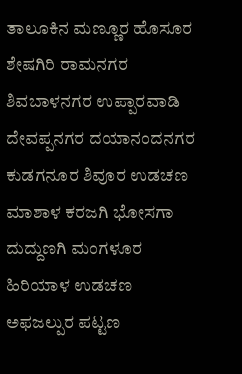ತಾಲೂಕಿನ ಮಣ್ಣೂರ ಹೊಸೂರ ಶೇಷಗಿರಿ ರಾಮನಗರ ಶಿವಬಾಳನಗರ ಉಪ್ಪಾರವಾಡಿ ದೇವಪ್ಪನಗರ ದಯಾನಂದನಗರ ಕುಡಗನೂರ ಶಿವೂರ ಉಡಚಣ ಮಾಶಾಳ ಕರಜಗಿ ಭೋಸಗಾ ದುದ್ದುಣಗಿ ಮಂಗಳೂರ ಹಿರಿಯಾಳ ಉಡಚಣ ಅಫಜಲ್ಪುರ ಪಟ್ಟಣ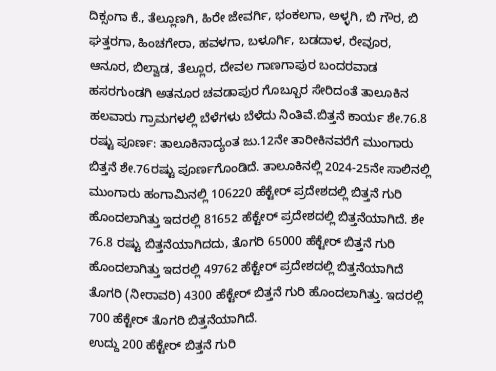ದಿಕ್ಸಂಗಾ ಕೆ., ತೆಲ್ಲೂಣಗಿ, ಹಿರೇ ಜೇವರ್ಗಿ, ಭಂಕಲಗಾ, ಅಳ್ಳಗಿ, ಬಿ ಗೌರ, ಬಿ ಘತ್ತರಗಾ, ಹಿಂಚಗೇರಾ, ಹವಳಗಾ, ಬಳೂರ್ಗಿ, ಬಡದಾಳ, ರೇವೂರ, ಆನೂರ, ಬಿಲ್ವಾಡ, ತೆಲ್ಲೂರ, ದೇವಲ ಗಾಣಗಾಪುರ ಬಂದರವಾಡ ಹಸರಗುಂಡಗಿ ಅತನೂರ ಚವಡಾಪುರ ಗೊಬ್ಬೂರ ಸೇರಿದಂತೆ ತಾಲೂಕಿನ ಹಲವಾರು ಗ್ರಾಮಗಳಲ್ಲಿ ಬೆಳೆಗಳು ಬೆಳೆದು ನಿಂತಿವೆ.ಬಿತ್ತನೆ ಕಾರ್ಯ ಶೇ.76.8 ರಷ್ಟು ಪೂರ್ಣ: ತಾಲೂಕಿನಾದ್ಯಂತ ಜು.12ನೇ ತಾರೀಕಿನವರೆಗೆ ಮುಂಗಾರು ಬಿತ್ತನೆ ಶೇ.76ರಷ್ಟು ಪೂರ್ಣಗೊಂಡಿದೆ. ತಾಲೂಕಿನಲ್ಲಿ 2024-25ನೇ ಸಾಲಿನಲ್ಲಿ ಮುಂಗಾರು ಹಂಗಾಮಿನಲ್ಲಿ 106220 ಹೆಕ್ಟೇರ್ ಪ್ರದೇಶದಲ್ಲಿ ಬಿತ್ತನೆ ಗುರಿ ಹೊಂದಲಾಗಿತ್ತು ಇದರಲ್ಲಿ 81652 ಹೆಕ್ಟೇರ್ ಪ್ರದೇಶದಲ್ಲಿ ಬಿತ್ತನೆಯಾಗಿದೆ. ಶೇ 76.8 ರಷ್ಟು ಬಿತ್ತನೆಯಾಗಿದದು, ತೊಗರಿ 65000 ಹೆಕ್ಟೇರ್ ಬಿತ್ತನೆ ಗುರಿ ಹೊಂದಲಾಗಿತ್ತು ಇದರಲ್ಲಿ 49762 ಹೆಕ್ಟೇರ್ ಪ್ರದೇಶದಲ್ಲಿ ಬಿತ್ತನೆಯಾಗಿದೆ ತೊಗರಿ (ನೀರಾವರಿ) 4300 ಹೆಕ್ಟೇರ್ ಬಿತ್ತನೆ ಗುರಿ ಹೊಂದಲಾಗಿತ್ತು. ಇದರಲ್ಲಿ 700 ಹೆಕ್ಟೇರ್ ತೊಗರಿ ಬಿತ್ತನೆಯಾಗಿದೆ.
ಉದ್ದು 200 ಹೆಕ್ಟೇರ್ ಬಿತ್ತನೆ ಗುರಿ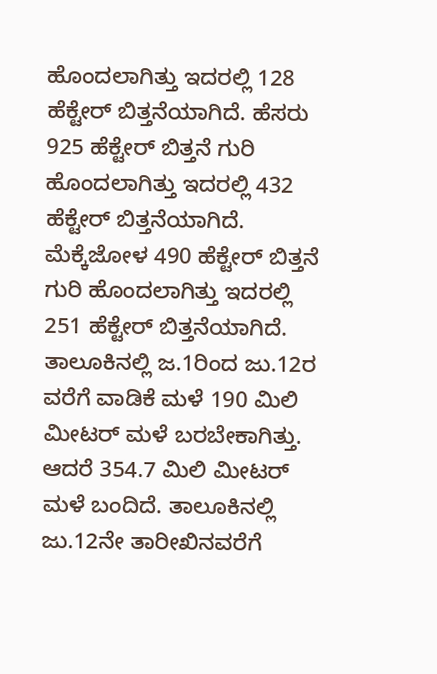ಹೊಂದಲಾಗಿತ್ತು ಇದರಲ್ಲಿ 128 ಹೆಕ್ಟೇರ್ ಬಿತ್ತನೆಯಾಗಿದೆ. ಹೆಸರು 925 ಹೆಕ್ಟೇರ್ ಬಿತ್ತನೆ ಗುರಿ ಹೊಂದಲಾಗಿತ್ತು ಇದರಲ್ಲಿ 432 ಹೆಕ್ಟೇರ್ ಬಿತ್ತನೆಯಾಗಿದೆ. ಮೆಕ್ಕೆಜೋಳ 490 ಹೆಕ್ಟೇರ್ ಬಿತ್ತನೆ ಗುರಿ ಹೊಂದಲಾಗಿತ್ತು ಇದರಲ್ಲಿ 251 ಹೆಕ್ಟೇರ್ ಬಿತ್ತನೆಯಾಗಿದೆ. ತಾಲೂಕಿನಲ್ಲಿ ಜ.1ರಿಂದ ಜು.12ರ ವರೆಗೆ ವಾಡಿಕೆ ಮಳೆ 190 ಮಿಲಿ ಮೀಟರ್ ಮಳೆ ಬರಬೇಕಾಗಿತ್ತು. ಆದರೆ 354.7 ಮಿಲಿ ಮೀಟರ್ ಮಳೆ ಬಂದಿದೆ. ತಾಲೂಕಿನಲ್ಲಿ ಜು.12ನೇ ತಾರೀಖಿನವರೆಗೆ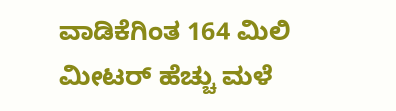ವಾಡಿಕೆಗಿಂತ 164 ಮಿಲಿ ಮೀಟರ್ ಹೆಚ್ಚು ಮಳೆ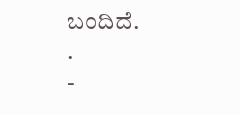ಬಂದಿದೆ.
.
-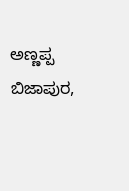ಅಣ್ಣಪ್ಪ ಬಿಜಾಪುರ,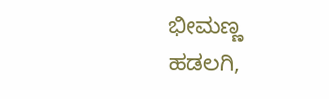ಭೀಮಣ್ಣ ಹಡಲಗಿ,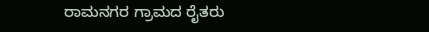ರಾಮನಗರ ಗ್ರಾಮದ ರೈತರು